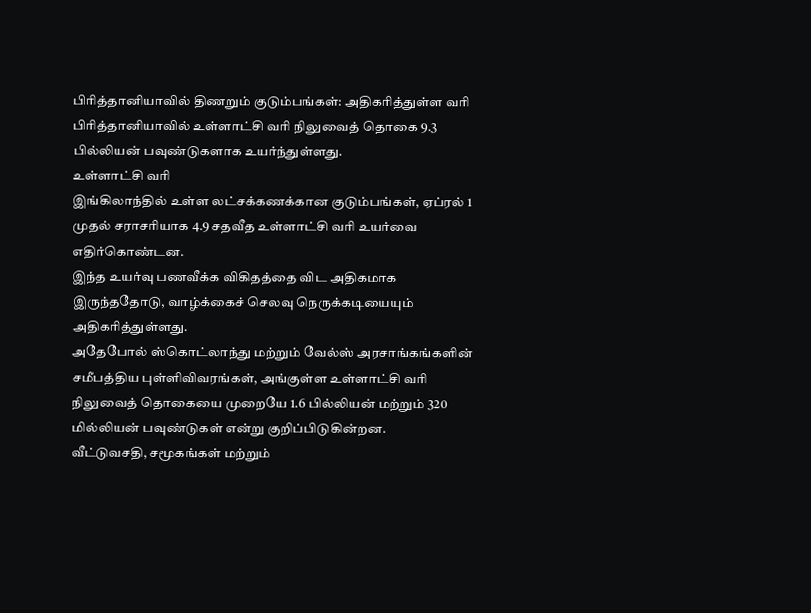பிரித்தானியாவில் திணறும் குடும்பங்கள்: அதிகரித்துள்ள வரி
பிரித்தானியாவில் உள்ளாட்சி வரி நிலுவைத் தொகை 9.3 பில்லியன் பவுண்டுகளாக உயர்ந்துள்ளது.
உள்ளாட்சி வரி
இங்கிலாந்தில் உள்ள லட்சக்கணக்கான குடும்பங்கள், ஏப்ரல் 1 முதல் சராசரியாக 4.9 சதவீத உள்ளாட்சி வரி உயர்வை எதிர்கொண்டன.
இந்த உயர்வு பணவீக்க விகிதத்தை விட அதிகமாக இருந்ததோடு, வாழ்க்கைச் செலவு நெருக்கடியையும் அதிகரித்துள்ளது.
அதேபோல் ஸ்கொட்லாந்து மற்றும் வேல்ஸ் அரசாங்கங்களின் சமீபத்திய புள்ளிவிவரங்கள், அங்குள்ள உள்ளாட்சி வரி நிலுவைத் தொகையை முறையே 1.6 பில்லியன் மற்றும் 320 மில்லியன் பவுண்டுகள் என்று குறிப்பிடுகின்றன.
வீட்டுவசதி, சமூகங்கள் மற்றும்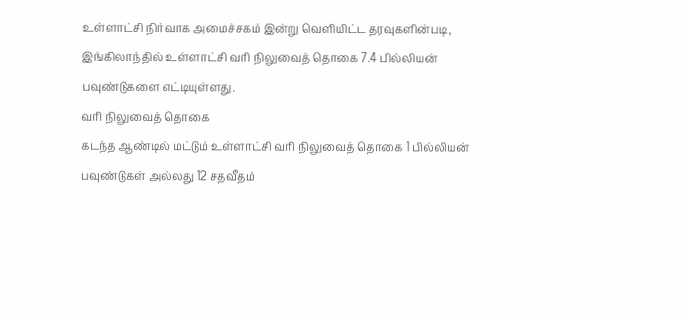உள்ளாட்சி நிர்வாக அமைச்சகம் இன்று வெளியிட்ட தரவுகளின்படி, இங்கிலாந்தில் உள்ளாட்சி வரி நிலுவைத் தொகை 7.4 பில்லியன் பவுண்டுகளை எட்டியுள்ளது.
வரி நிலுவைத் தொகை
கடந்த ஆண்டில் மட்டும் உள்ளாட்சி வரி நிலுவைத் தொகை 1 பில்லியன் பவுண்டுகள் அல்லது 12 சதவீதம்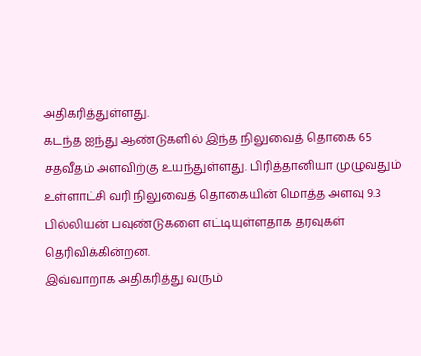அதிகரித்துள்ளது.
கடந்த ஐந்து ஆண்டுகளில் இந்த நிலுவைத் தொகை 65 சதவீதம் அளவிற்கு உயந்துள்ளது. பிரித்தானியா முழுவதும் உள்ளாட்சி வரி நிலுவைத் தொகையின் மொத்த அளவு 9.3 பில்லியன் பவுண்டுகளை எட்டியுள்ளதாக தரவுகள் தெரிவிக்கின்றன.
இவ்வாறாக அதிகரித்து வரும்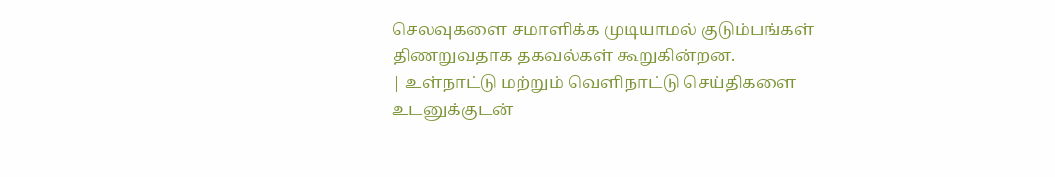செலவுகளை சமாளிக்க முடியாமல் குடும்பங்கள் திணறுவதாக தகவல்கள் கூறுகின்றன.
| உள்நாட்டு மற்றும் வெளிநாட்டு செய்திகளை உடனுக்குடன்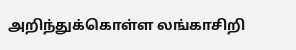அறிந்துக்கொள்ள லங்காசிறி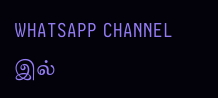WHATSAPP CHANNEL இல்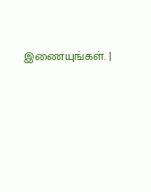இணையுங்கள். |